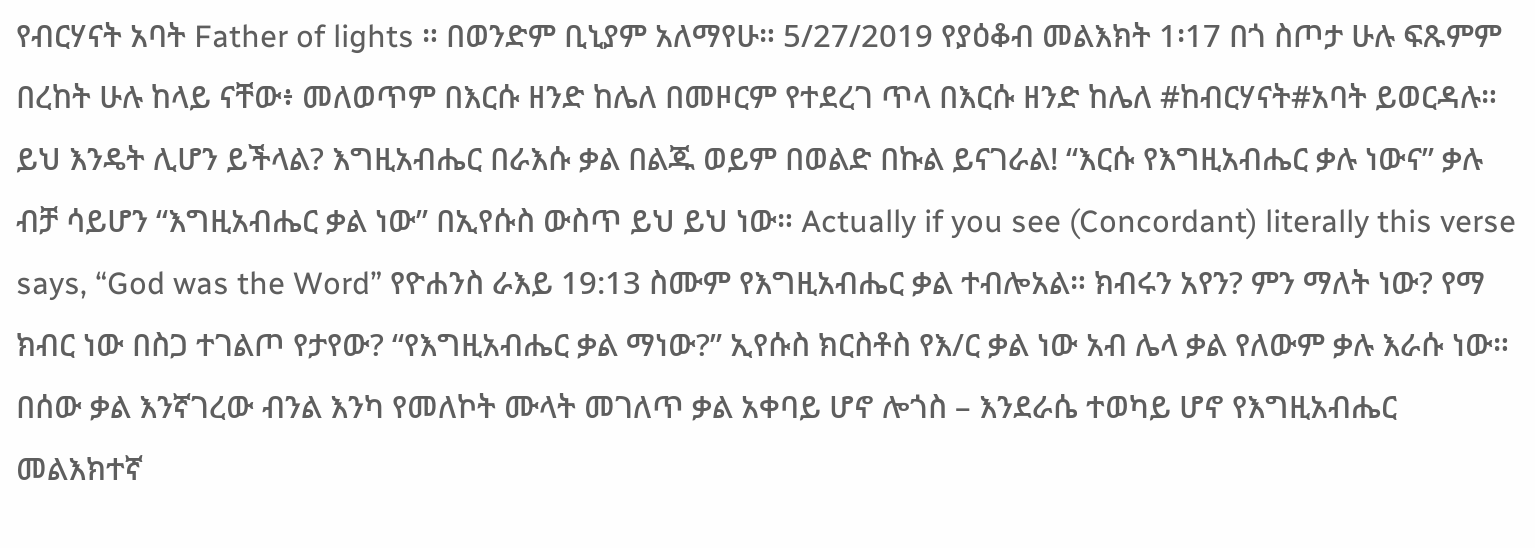የብርሃናት አባት Father of lights ። በወንድም ቢኒያም አለማየሁ። 5/27/2019 የያዕቆብ መልእክት 1፡17 በጎ ስጦታ ሁሉ ፍጹምም በረከት ሁሉ ከላይ ናቸው፥ መለወጥም በእርሱ ዘንድ ከሌለ በመዞርም የተደረገ ጥላ በእርሱ ዘንድ ከሌለ #ከብርሃናት#አባት ይወርዳሉ። ይህ እንዴት ሊሆን ይችላል? እግዚአብሔር በራእሱ ቃል በልጁ ወይም በወልድ በኩል ይናገራል! “እርሱ የእግዚአብሔር ቃሉ ነውና” ቃሉ ብቻ ሳይሆን “እግዚአብሔር ቃል ነው” በኢየሱስ ውስጥ ይህ ይህ ነው። Actually if you see (Concordant) literally this verse says, “God was the Word” የዮሐንስ ራእይ 19:13 ስሙም የእግዚአብሔር ቃል ተብሎአል። ክብሩን አየን? ምን ማለት ነው? የማ ክብር ነው በስጋ ተገልጦ የታየው? “የእግዚአብሔር ቃል ማነው?” ኢየሱስ ክርስቶስ የእ/ር ቃል ነው አብ ሌላ ቃል የለውም ቃሉ እራሱ ነው። በሰው ቃል እንኛገረው ብንል እንካ የመለኮት ሙላት መገለጥ ቃል አቀባይ ሆኖ ሎጎስ – እንደራሴ ተወካይ ሆኖ የእግዚአብሔር መልእክተኛ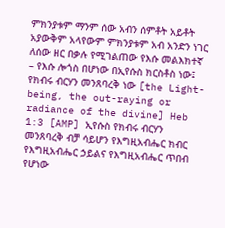ምክንያቱም ማንም ሰው አብን ሰምቶት አይቶት አያውቅም አላየውም ምክንያቱም አብ አንድን ነገር ለሰው ዘር በቃሉ የሚገልጠው የእሱ መልእክተኛ – የእሱ ሎጎስ በሆነው በኢየሱስ ክርስቶስ ነው፤ የክብሩ ብርሃን መንጸባረቅ ነው [the Light-being, the out-raying or radiance of the divine] Heb 1:3 [AMP] ኢየሱስ የክብሩ ብርሃን መንጸባረቅ ብቻ ሳይሆን የእግዚአብሔር ክብር የእግዚአብሔር ኃይልና የእግዚአብሔር ጥበብ የሆነው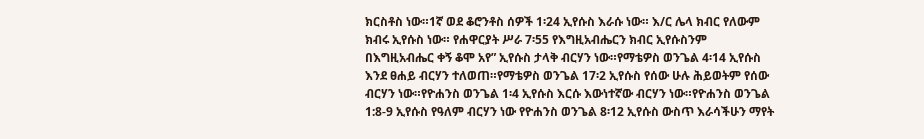ክርስቶስ ነው።1ኛ ወደ ቆሮንቶስ ሰዎች 1፡24 ኢየሱስ እራሱ ነው። እ/ር ሌላ ክብር የለውም ክብሩ ኢየሱስ ነው። የሐዋርያት ሥራ 7፡55 የእግዚአብሔርን ክብር ኢየሱስንም በእግዚአብሔር ቀኝ ቆሞ አየ” ኢየሱስ ታላቅ ብርሃን ነው።የማቴዎስ ወንጌል 4፡14 ኢየሱስ እንደ ፀሐይ ብርሃን ተለወጠ።የማቴዎስ ወንጌል 17፡2 ኢየሱስ የሰው ሁሉ ሕይወትም የሰው ብርሃን ነው።የዮሐንስ ወንጌል 1፡4 ኢየሱስ እርሱ እውነተኛው ብርሃን ነው።የዮሐንስ ወንጌል 1:8-9 ኢየሱስ የዓለም ብርሃን ነው የዮሐንስ ወንጌል 8፡12 ኢየሱስ ውስጥ እራሳችሁን ማየት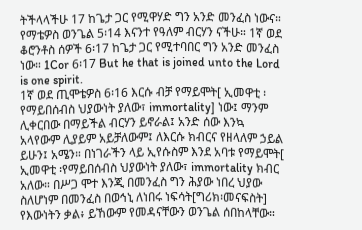ትችላላችሁ 17 ከጌታ ጋር የሚዋሃድ ግን አንድ መንፈስ ነውና። የማቴዎስ ወንጌል 5፡14 እናንተ የዓለም ብርሃን ናችሁ። 1ኛ ወደ ቆሮንቶስ ሰዎች 6፡17 ከጌታ ጋር የሚተባበር ግን አንድ መንፈስ ነው። 1Cor 6፡17 But he that is joined unto the Lord is one spirit.
1ኛ ወደ ጢሞቴዎስ 6፡16 እርሱ ብቻ የማይሞት[ ኢመዋቲ ፡የማይበሰብስ ህያውነት ያለው፣ immortality] ነው፤ ማንም ሊቀርበው በማይችል ብርሃን ይኖራል፤ አንድ ሰው እንኳ አላየውም ሊያይም አይቻለውም፤ ለእርሱ ክብርና የዘላለም ኃይል ይሁን፤ አሜን። በነገራችን ላይ ኢየሱስም እንደ አባቱ የማይሞት[ ኢመዋቲ ፡የማይበሰብስ ህያውነት ያለው፣ immortality ክብር አለው። በሥጋ ሞተ እንጂ በመንፈስ ግን ሕያው ነበረ ህያው ስለሆነም በመንፈስ በወኅኒ ለነበሩ ነፍሳት[ግሪክ፡መናፍስት] የእውነትን ቃል፥ ይኸውም የመዳናቸውን ወንጌል ሰበከላቸው።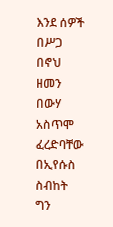እንደ ሰዎች በሥጋ በኖህ ዘመን በውሃ አስጥሞ ፈረድባቸው በኢየሱስ ስብከት ግን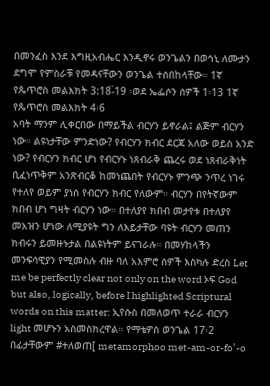በመንፈስ እንደ እግዚአብሔር እንዲኖሩ ወንጌልን በወኅኒ ለሙታን ደግሞ የምስራቹ የመዳናቸውን ወንጌል ተሰበከላቸው። 1ኛ የጴጥሮስ መልእክት 3:18፟-19 ፡ወደ ኤፌሶን ሰዎች 1፡13 1ኛ የጴጥሮስ መልእክት 4፡6
አባት ማንም ሊቀርበው በማይችል ብርሃን ይኖራል፤ ልጅም ብርሃን ነው። ልዩነታቸው ምንድነው? የብርሃን ክብር ደርጃ አለው ወይስ አንድ ነው? የብርሃን ክብር ሆነ የብርሃኑ ነጸብራቅ ጨረሩ ወደ ነጸብራቅነት ቢፈነጥቅም አንጽብርቆ ከመነጨበት የብርሃኑ ምንጭ ንጥረ ነገሩ የተለየ ወይም ያነሰ የብርሃን ክብር የለውም። ብርሃን በየትኛውም ክበብ ሆነ ግዛት ብርሃን ነው። በተለያየ ክበብ መታየቱ በተለያየ መአዝን ሆነው ለሚያዩት ግን ለእይታቸው ባዩት ብርሃን መጠን ክብሩን ይመዙኑታል በልዩነትም ይናገራሉ። በመሃከላችን መንፍሳዊያን የሚመስሉ ብዙ ባለ አእምሮ ሰዎች እስካሉ ድረስ Let me be perfectly clear not only on the word ኦፍ God but also, logically, before I highlighted Scriptural words on this matter: ኢየሱስ በመለወጥ ተራራ ብርሃን light መሆኑን አስመስክረዋል። የማቴዎስ ወንጌል 17፡2 በፊታቸውም #ተለወጠ[ metamorphoo met-am-or-fo’-o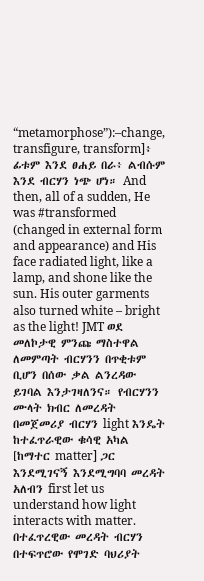“metamorphose”):–change, transfigure, transform]፥ ፊቱም እንደ ፀሐይ በራ፥ ልብሱም እንደ ብርሃን ነጭ ሆነ። And then, all of a sudden, He was #transformed (changed in external form and appearance) and His face radiated light, like a lamp, and shone like the sun. His outer garments also turned white – bright as the light! JMT ወደ መለኮታዊ ምንጩ ማስተዋል ለመምጣት ብርሃንን በጥቂቱም ቢሆን በሰው ቃል ልንረዳው ይገባል እንታገዛለንና። የብርሃንን ሙላት ክብር ለመረዳት በመጀመሪያ ብርሃን light እንዴት ከተፈጥራዊው ቁሳዊ አካል [ከማተር matter] ጋር እንደሚገናኝ እንደሚግባባ መረዳት አለብን first let us understand how light interacts with matter. በተፈጥረዊው መረዳት ብርሃን በተፍጥሮው የሞገድ ባህሪያት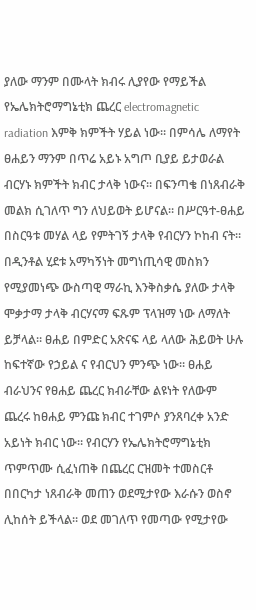ያለው ማንም በሙላት ክብሩ ሊያየው የማይችል የኤሌክትሮማግኔቲክ ጨረር electromagnetic radiation እምቅ ክምችት ሃይል ነው። በምሳሌ ለማየት ፀሐይን ማንም በጥሬ አይኑ አግጦ ቢያይ ይታወራል ብርሃኑ ክምችት ክብር ታላቅ ነውና። በፍንጣቄ በነጸብራቅ መልክ ሲገለጥ ግን ለህይወት ይሆናል። በሥርዓተ-ፀሐይ በስርዓቱ መሃል ላይ የምትገኝ ታላቅ የብርሃን ኮከብ ናት። በዲንቶል ሂደቱ አማካኝነት መግነጢሳዊ መስክን የሚያመነጭ ውስጣዊ ማራኪ እንቅስቃሴ ያለው ታላቅ ሞቃታማ ታላቅ ብርሃናማ ፍጹም ፕላዝማ ነው ለማለት ይቻላል። ፀሐይ በምድር አጽናፍ ላይ ላለው ሕይወት ሁሉ ከፍተኛው የኃይል ና የብርህን ምንጭ ነው። ፀሐይ ብራህንና የፀሐይ ጨረር ክብራቸው ልዩነት የለውም ጨረሩ ከፀሐይ ምንጩ ክብር ተገምሶ ያንጸባረቀ አንድ አይነት ክብር ነው። የብርሃን የኤሌክትሮማግኔቲክ ጥምጥሙ ሲፈነጠቅ በጨረር ርዝመት ተመስርቶ በበርካታ ነጸብራቅ መጠን ወደሚታየው እራሱን ወስኖ ሊከሰት ይችላል። ወደ መገለጥ የመጣው የሚታየው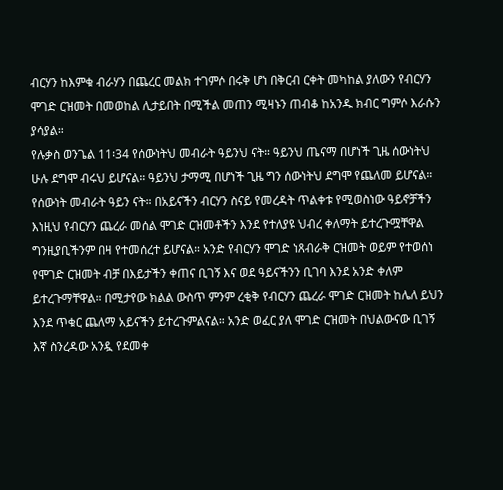ብርሃን ከእምቁ ብራሃን በጨረር መልክ ተገምሶ በሩቅ ሆነ በቅርብ ርቀት መካከል ያለውን የብርሃን ሞገድ ርዝመት በመወከል ሊታይበት በሚችል መጠን ሚዛኑን ጠብቆ ከአንዱ ክብር ግምሶ እራሱን ያሳያል።
የሉቃስ ወንጌል 11፡34 የሰውነትህ መብራት ዓይንህ ናት። ዓይንህ ጤናማ በሆነች ጊዜ ሰውነትህ ሁሉ ደግሞ ብሩህ ይሆናል። ዓይንህ ታማሚ በሆነች ጊዜ ግን ሰውነትህ ደግሞ የጨለመ ይሆናል። የሰውነት መብራት ዓይን ናት። በአይናችን ብርሃን ስናይ የመረዳት ጥልቀቱ የሚወስነው ዓይኖቻችን እነዚህ የብርሃን ጨረራ መሰል ሞገድ ርዝመቶችን እንደ የተለያዩ ህብረ ቀለማት ይተረጉሟቸዋል ግንዚያቢችንም በዛ የተመሰረተ ይሆናል። አንድ የብርሃን ሞገድ ነጸብራቅ ርዝመት ወይም የተወሰነ የሞገድ ርዝመት ብቻ በእይታችን ቀጠና ቢገኝ እና ወደ ዓይናችንን ቢገባ እንደ አንድ ቀለም ይተረጉማቸዋል። በሚታየው ክልል ውስጥ ምንም ረቂቅ የብርሃን ጨረራ ሞገድ ርዝመት ከሌለ ይህን እንደ ጥቁር ጨለማ አይናችን ይተረጉምልናል። አንድ ወፈር ያለ ሞገድ ርዝመት በህልውናው ቢገኝ እኛ ስንረዳው አንዷ የደመቀ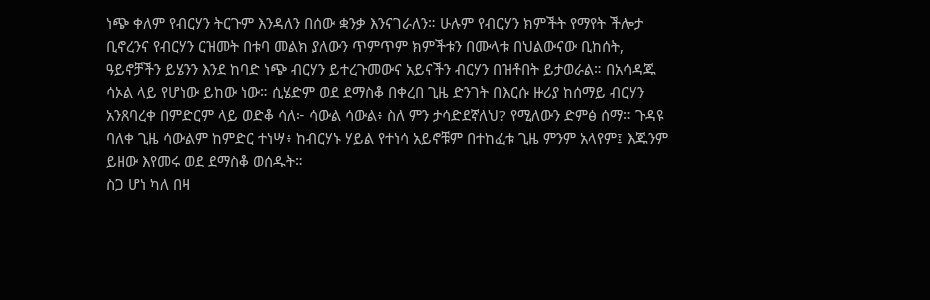ነጭ ቀለም የብርሃን ትርጉም እንዳለን በሰው ቋንቃ እንናገራለን። ሁሉም የብርሃን ክምችት የማየት ችሎታ ቢኖረንና የብርሃን ርዝመት በቱባ መልክ ያለውን ጥምጥም ክምችቱን በሙላቱ በህልውናው ቢከሰት, ዓይኖቻችን ይሄንን እንደ ከባድ ነጭ ብርሃን ይተረጉመውና አይናችን ብርሃን በዝቶበት ይታወራል። በአሳዳጁ ሳኦል ላይ የሆነው ይከው ነው። ሲሄድም ወደ ደማስቆ በቀረበ ጊዜ ድንገት በእርሱ ዙሪያ ከሰማይ ብርሃን አንጸባረቀ በምድርም ላይ ወድቆ ሳለ፦ ሳውል ሳውል፥ ስለ ምን ታሳድደኛለህ? የሚለውን ድምፅ ሰማ። ጉዳዩ ባለቀ ጊዜ ሳውልም ከምድር ተነሣ፥ ከብርሃኑ ሃይል የተነሳ አይኖቹም በተከፈቱ ጊዜ ምንም አላየም፤ እጁንም ይዘው እየመሩ ወደ ደማስቆ ወሰዱት።
ስጋ ሆነ ካለ በዛ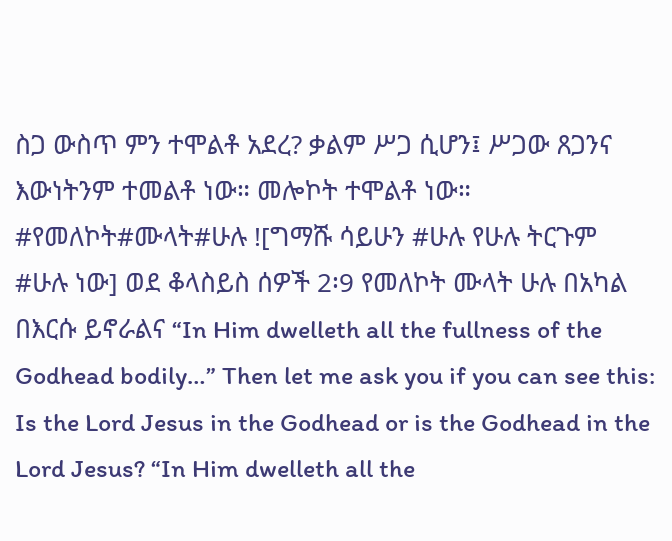ስጋ ውስጥ ምን ተሞልቶ አደረ? ቃልም ሥጋ ሲሆን፤ ሥጋው ጸጋንና እውነትንም ተመልቶ ነው። መሎኮት ተሞልቶ ነው። #የመለኮት#ሙላት#ሁሉ ![ግማሹ ሳይሁን #ሁሉ የሁሉ ትርጉም #ሁሉ ነው] ወደ ቆላስይስ ሰዎች 2፡9 የመለኮት ሙላት ሁሉ በአካል በእርሱ ይኖራልና “In Him dwelleth all the fullness of the Godhead bodily…” Then let me ask you if you can see this: Is the Lord Jesus in the Godhead or is the Godhead in the Lord Jesus? “In Him dwelleth all the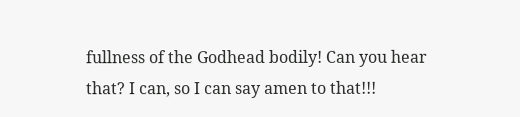fullness of the Godhead bodily! Can you hear that? I can, so I can say amen to that!!!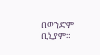በወንድም ቢኒያም።